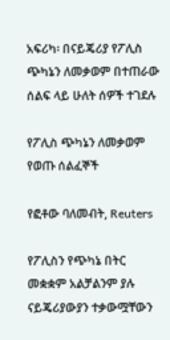አፍሪካ፡ በናይጄሪያ የፖሊስ ጭካኔን ለመቃወም በተጠራው ሰልፍ ላይ ሁለት ሰዎች ተገደሉ

የፖሊስ ጭካኔን ለመቃወም የወጡ ሰልፈኞች

የፎቶው ባለመብት, Reuters

የፖሊስን የጭካኔ በትር መቋቋም አልቻልንም ያሉ ናይጄሪያውያን ተቃውሟቸውን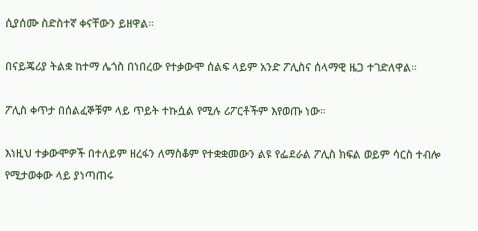ሲያሰሙ ስድስተኛ ቀናቸውን ይዘዋል።

በናይጄሪያ ትልቋ ከተማ ሌጎስ በነበረው የተቃውሞ ሰልፍ ላይም አንድ ፖሊስና ሰላማዊ ዜጋ ተገድለዋል።

ፖሊስ ቀጥታ በሰልፈኞቹም ላይ ጥይት ተኩሷል የሚሉ ሪፖርቶችም እየወጡ ነው።

እነዚህ ተቃውሞዎች በተለይም ዘረፋን ለማስቆም የተቋቋመውን ልዩ የፌደራል ፖሊስ ክፍል ወይም ሳርስ ተብሎ የሚታወቀው ላይ ያነጣጠሩ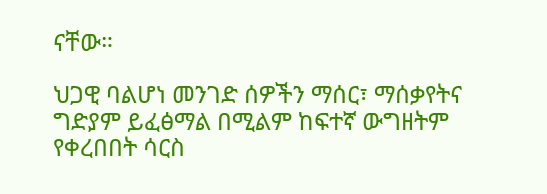ናቸው።

ህጋዊ ባልሆነ መንገድ ሰዎችን ማሰር፣ ማሰቃየትና ግድያም ይፈፅማል በሚልም ከፍተኛ ውግዘትም የቀረበበት ሳርስ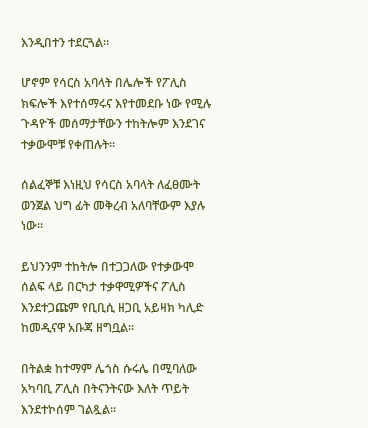እንዲበተን ተደርጓል።

ሆኖም የሳርስ አባላት በሌሎች የፖሊስ ክፍሎች እየተሰማሩና እየተመደቡ ነው የሚሉ ጉዳዮች መሰማታቸውን ተከትሎም እንደገና ተቃውሞቹ የቀጠሉት።

ሰልፈኞቹ እነዚህ የሳርስ አባላት ለፈፀሙት ወንጀል ህግ ፊት መቅረብ አለባቸውም እያሉ ነው።

ይህንንም ተከትሎ በተጋጋለው የተቃውሞ ሰልፍ ላይ በርካታ ተቃዋሚዎችና ፖሊስ እንደተጋጩም የቢቢሲ ዘጋቢ አይዛክ ካሊድ ከመዲናዋ አቡጃ ዘግቧል።

በትልቋ ከተማም ሌጎስ ሱሩሌ በሚባለው አካባቢ ፖሊስ በትናንትናው እለት ጥይት እንደተኮሰም ገልጿል።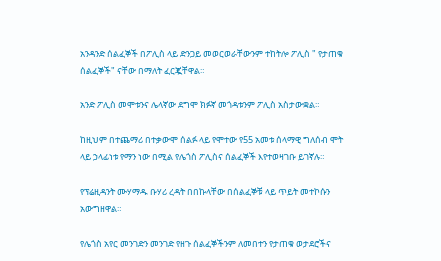አንዳንድ ሰልፈኞች በፖሊስ ላይ ድንጋይ መወርወራቸውንም ተከትሎ ፖሊስ " የታጠቁ ሰልፈኞች" ናቸው በማለት ፈርጇቸዋል።

አንድ ፖሊስ መሞቱንና ሌላኛው ደግሞ ክፉኛ መጎዳቱንም ፖሊስ አስታውቋል።

ከዚህም በተጨማሪ በተቃውሞ ሰልፉ ላይ የሞተው የ55 አመቱ ሰላማዊ ግለሰብ ሞት ላይ ኃላፊነቱ የማን ነው በሚል የሌጎስ ፖሊስና ሰልፈኞች እየተወዛገቡ ይገኛሉ።

የፕሬዚዳንት ሙሃማዱ ቡሃሪ ረዳት በበኩላቸው በሰልፈኞቹ ላይ ጥይት መተኮሱን አውግዘዋል።

የሌጎስ አየር መንገድን መንገድ የዘጉ ሰልፈኞችንም ለመበተን የታጠቁ ወታደሮችና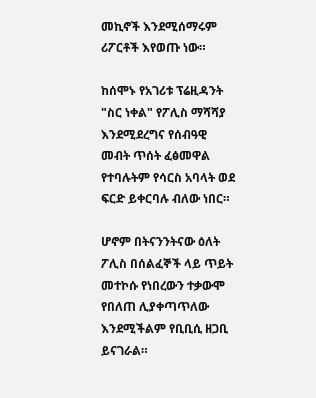መኪኖች እንደሚሰማሩም ሪፖርቶች እየወጡ ነው።

ከሰሞኑ የአገሪቱ ፕሬዚዳንት "ስር ነቀል" የፖሊስ ማሻሻያ እንደሚደረግና የሰብዓዊ መብት ጥሰት ፈፅመዋል የተባሉትም የሳርስ አባላት ወደ ፍርድ ይቀርባሉ ብለው ነበር።

ሆኖም በትናንንትናው ዕለት ፖሊስ በሰልፈኞች ላይ ጥይት መተኮሱ የነበረውን ተቃውሞ የበለጠ ሊያቀጣጥለው እንደሚችልም የቢቢሲ ዘጋቢ ይናገራል።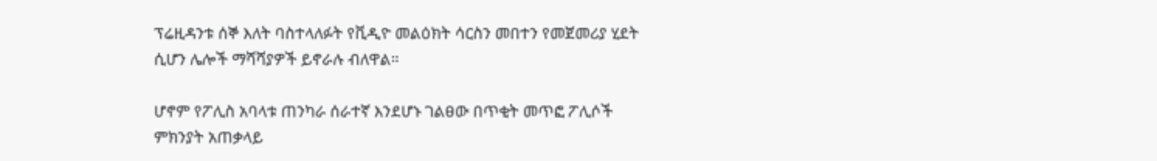ፕሬዚዳንቱ ሰኞ እለት ባስተላለፉት የቪዲዮ መልዕክት ሳርስን መበተን የመጀመሪያ ሂደት ሲሆን ሌሎች ማሻሻያዎች ይኖራሉ ብለዋል።

ሆኖም የፖሊስ አባላቱ ጠንካራ ሰራተኛ እንደሆኑ ገልፀው በጥቂት መጥፎ ፖሊሶች ምክንያት አጠቃላይ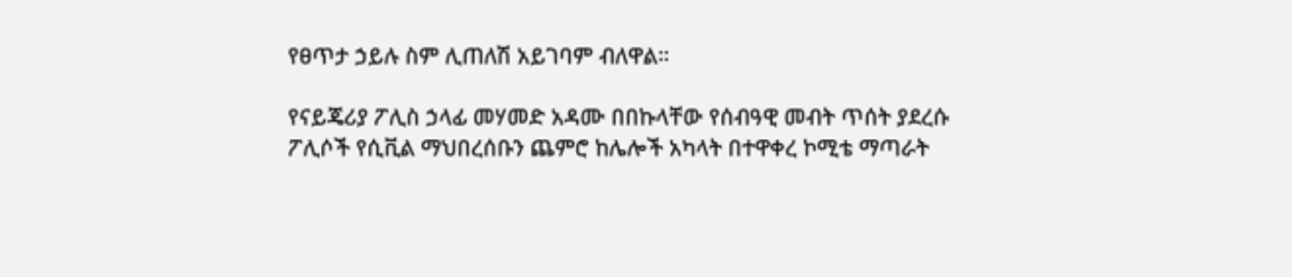የፀጥታ ኃይሉ ስም ሊጠለሽ አይገባም ብለዋል።

የናይጄሪያ ፖሊስ ኃላፊ መሃመድ አዳሙ በበኩላቸው የሰብዓዊ መብት ጥሰት ያደረሱ ፖሊሶች የሲቪል ማህበረሰቡን ጨምሮ ከሌሎች አካላት በተዋቀረ ኮሚቴ ማጣራት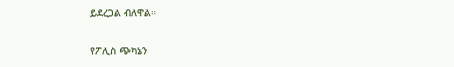ይደረጋል ብለዋል።

የፖሊስ ጭካኔን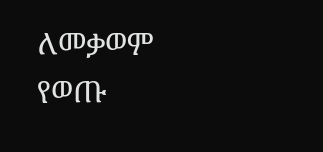ለመቃወም የወጡ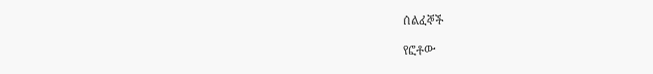ሰልፈኞች

የፎቶው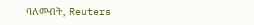ባለመብት, Reuters